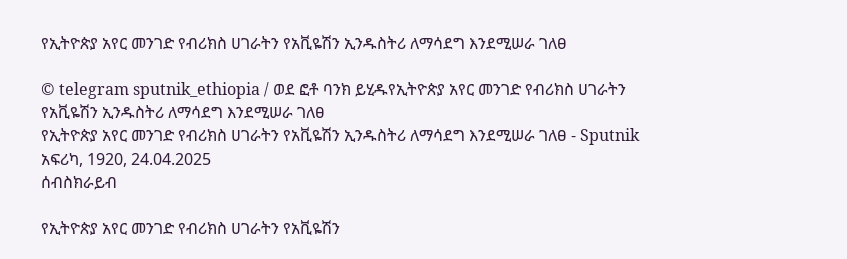የኢትዮጵያ አየር መንገድ የብሪክስ ሀገራትን የአቪዬሽን ኢንዱስትሪ ለማሳደግ እንደሚሠራ ገለፀ

© telegram sputnik_ethiopia / ወደ ፎቶ ባንክ ይሂዱየኢትዮጵያ አየር መንገድ የብሪክስ ሀገራትን የአቪዬሽን ኢንዱስትሪ ለማሳደግ እንደሚሠራ ገለፀ
የኢትዮጵያ አየር መንገድ የብሪክስ ሀገራትን የአቪዬሽን ኢንዱስትሪ ለማሳደግ እንደሚሠራ ገለፀ - Sputnik አፍሪካ, 1920, 24.04.2025
ሰብስክራይብ

የኢትዮጵያ አየር መንገድ የብሪክስ ሀገራትን የአቪዬሽን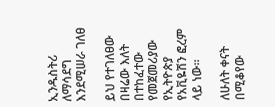ኢንዱስትሪ ለማሳደግ እንደሚሠራ ገለፀ

ይህ የተገለፀው በዛሬው እለት በተከፈተው የመጀመሪያው የኢትዮጵያ የአቪዬሽን ፎረም ላይ ነው።

ለሁለት ቀናት በሚቆየው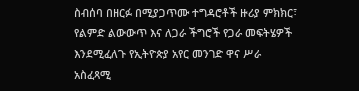ስብሰባ በዘርፉ በሚያጋጥሙ ተግዳሮቶች ዙሪያ ምክክር፣ የልምድ ልውውጥ እና ለጋራ ችግሮች የጋራ መፍትሄዎች እንደሚፈለጉ የኢትዮጵያ አየር መንገድ ዋና ሥራ አስፈጻሚ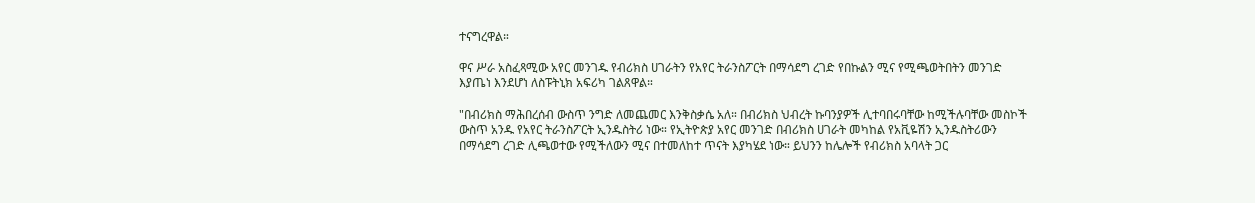ተናግረዋል።

ዋና ሥራ አስፈጻሚው አየር መንገዱ የብሪክስ ሀገራትን የአየር ትራንስፖርት በማሳደግ ረገድ የበኩልን ሚና የሚጫወትበትን መንገድ እያጤነ እንደሆነ ለስፑትኒክ አፍሪካ ገልጸዋል።

"በብሪክስ ማሕበረሰብ ውስጥ ንግድ ለመጨመር እንቅስቃሴ አለ። በብሪክስ ህብረት ኩባንያዎች ሊተባበሩባቸው ከሚችሉባቸው መስኮች ውስጥ አንዱ የአየር ትራንስፖርት ኢንዱስትሪ ነው። የኢትዮጵያ አየር መንገድ በብሪክስ ሀገራት መካከል የአቪዬሽን ኢንዱስትሪውን በማሳደግ ረገድ ሊጫወተው የሚችለውን ሚና በተመለከተ ጥናት እያካሄደ ነው። ይህንን ከሌሎች የብሪክስ አባላት ጋር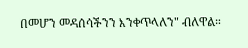በመሆን መዳሰሳችንን እንቀጥላለን" ብለዋል።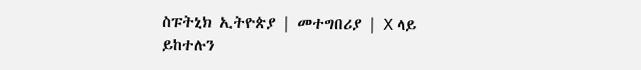ስፑትኒክ ኢትዮጵያ | መተግበሪያ | X ላይ ይከተሉን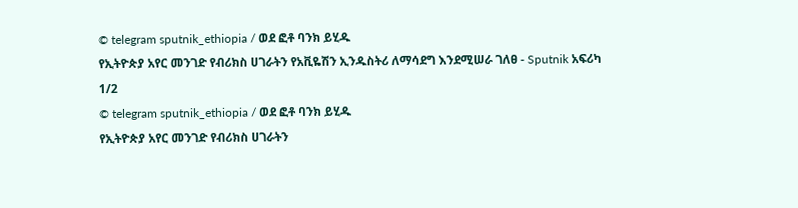© telegram sputnik_ethiopia / ወደ ፎቶ ባንክ ይሂዱ
የኢትዮጵያ አየር መንገድ የብሪክስ ሀገራትን የአቪዬሽን ኢንዱስትሪ ለማሳደግ እንደሚሠራ ገለፀ - Sputnik አፍሪካ
1/2
© telegram sputnik_ethiopia / ወደ ፎቶ ባንክ ይሂዱ
የኢትዮጵያ አየር መንገድ የብሪክስ ሀገራትን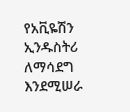የአቪዬሽን ኢንዱስትሪ ለማሳደግ እንደሚሠራ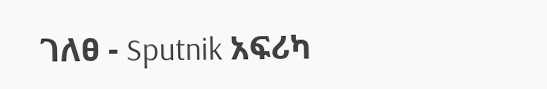ገለፀ - Sputnik አፍሪካ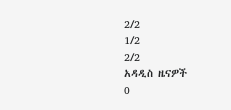2/2
1/2
2/2
አዳዲስ ዜናዎች
0